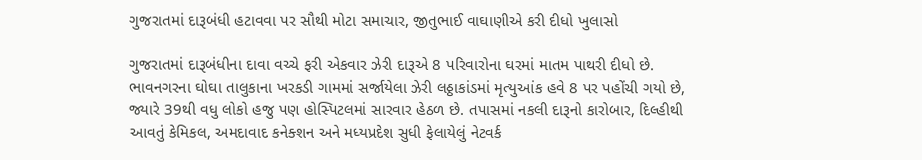ગુજરાતમાં દારૂબંધી હટાવવા પર સૌથી મોટા સમાચાર, જીતુભાઈ વાઘાણીએ કરી દીધો ખુલાસો

ગુજરાતમાં દારૂબંધીના દાવા વચ્ચે ફરી એકવાર ઝેરી દારૂએ 8 પરિવારોના ઘરમાં માતમ પાથરી દીધો છે. ભાવનગરના ઘોઘા તાલુકાના ખરકડી ગામમાં સર્જાયેલા ઝેરી લઠ્ઠાકાંડમાં મૃત્યુઆંક હવે 8 પર પહોંચી ગયો છે, જ્યારે 39થી વધુ લોકો હજુ પણ હોસ્પિટલમાં સારવાર હેઠળ છે. તપાસમાં નકલી દારૂનો કારોબાર, દિલ્હીથી આવતું કેમિકલ, અમદાવાદ કનેક્શન અને મધ્યપ્રદેશ સુધી ફેલાયેલું નેટવર્ક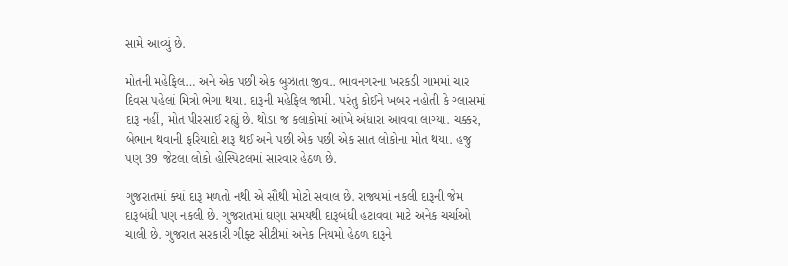સામે આવ્યું છે.

મોતની મહેફિલ… અને એક પછી એક બુઝાતા જીવ.. ભાવનગરના ખરકડી ગામમાં ચાર દિવસ પહેલાં મિત્રો ભેગા થયા. દારૂની મહેફિલ જામી. પરંતુ કોઈને ખબર નહોતી કે ગ્લાસમાં દારૂ નહીં, મોત પીરસાઈ રહ્યું છે. થોડા જ કલાકોમાં આંખે અંધારા આવવા લાગ્યા. ચક્કર, બેભાન થવાની ફરિયાદો શરૂ થઈ અને પછી એક પછી એક સાત લોકોના મોત થયા. હજુ પણ 39 જેટલા લોકો હોસ્પિટલમાં સારવાર હેઠળ છે.

ગુજરાતમાં ક્યાં દારૂ મળતો નથી એ સૌથી મોટો સવાલ છે. રાજ્યમાં નકલી દારૂની જેમ દારૂબંધી પણ નકલી છે. ગુજરાતમાં ઘણા સમયથી દારૂબંધી હટાવવા માટે અનેક ચર્ચાઓ ચાલી છે. ગુજરાત સરકારી ગીફ્ટ સીટીમાં અનેક નિયમો હેઠળ દારૂને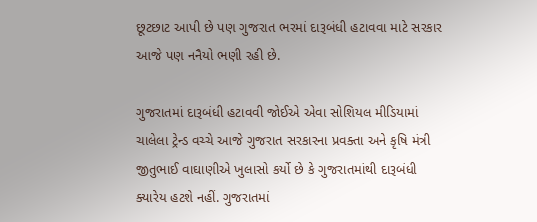છૂટછાટ આપી છે પણ ગુજરાત ભરમાં દારૂબંધી હટાવવા માટે સરકાર આજે પણ નનૈયો ભણી રહી છે.

ગુજરાતમાં દારૂબંધી હટાવવી જોઈએ એવા સોશિયલ મીડિયામાં ચાલેલા ટ્રેન્ડ વચ્ચે આજે ગુજરાત સરકારના પ્રવક્તા અને કૃષિ મંત્રી જીતુભાઈ વાઘાણીએ ખુલાસો કર્યો છે કે ગુજરાતમાંથી દારૂબંધી ક્યારેય હટશે નહીં. ગુજરાતમાં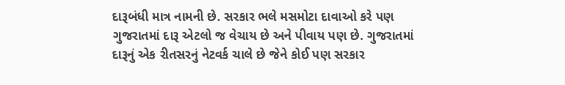દારૂબંધી માત્ર નામની છે. સરકાર ભલે મસમોટા દાવાઓ કરે પણ ગુજરાતમાં દારૂ એટલો જ વેચાય છે અને પીવાય પણ છે. ગુજરાતમાં દારૂનું એક રીતસરનું નેટવર્ક ચાલે છે જેને કોઈ પણ સરકાર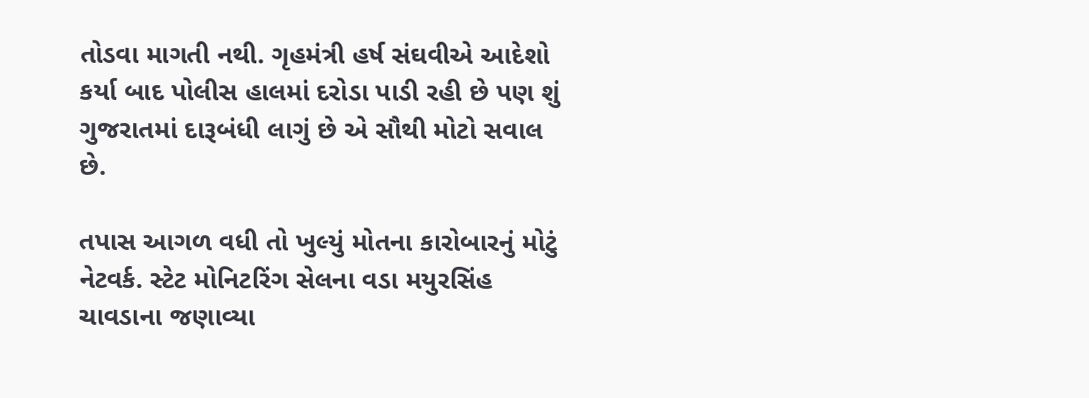તોડવા માગતી નથી. ગૃહમંત્રી હર્ષ સંઘવીએ આદેશો કર્યા બાદ પોલીસ હાલમાં દરોડા પાડી રહી છે પણ શું ગુજરાતમાં દારૂબંધી લાગું છે એ સૌથી મોટો સવાલ છે.

તપાસ આગળ વધી તો ખુલ્યું મોતના કારોબારનું મોટું નેટવર્ક. સ્ટેટ મોનિટરિંગ સેલના વડા મયુરસિંહ ચાવડાના જણાવ્યા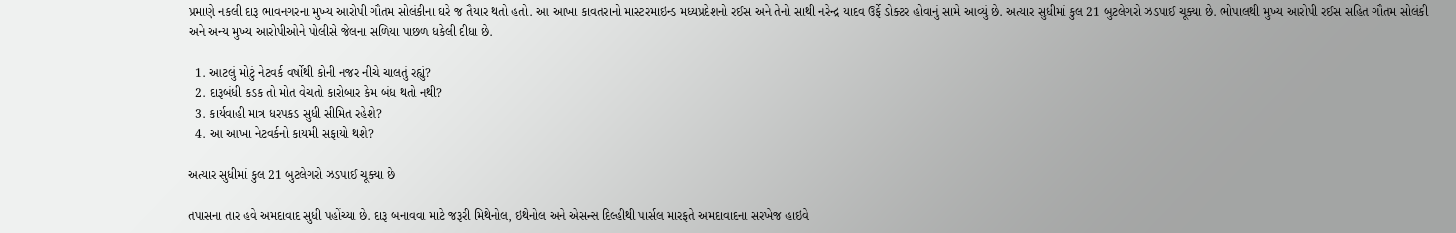પ્રમાણે નકલી દારૂ ભાવનગરના મુખ્ય આરોપી ગૌતમ સોલંકીના ઘરે જ તૈયાર થતો હતો. આ આખા કાવતરાનો માસ્ટરમાઇન્ડ મધ્યપ્રદેશનો રઈસ અને તેનો સાથી નરેન્દ્ર યાદવ ઉર્ફે ડોક્ટર હોવાનું સામે આવ્યું છે. અત્યાર સુધીમાં કુલ 21 બુટલેગરો ઝડપાઈ ચૂક્યા છે. ભોપાલથી મુખ્ય આરોપી રઈસ સહિત ગૌતમ સોલંકી અને અન્ય મુખ્ય આરોપીઓને પોલીસે જેલના સળિયા પાછળ ધકેલી દીધા છે.

  1. આટલું મોટું નેટવર્ક વર્ષોથી કોની નજર નીચે ચાલતું રહ્યું?
  2. દારૂબંધી કડક તો મોત વેચતો કારોબાર કેમ બંધ થતો નથી?
  3. કાર્યવાહી માત્ર ધરપકડ સુધી સીમિત રહેશે?
  4. આ આખા નેટવર્કનો કાયમી સફાયો થશે?

અત્યાર સુધીમાં કુલ 21 બુટલેગરો ઝડપાઈ ચૂક્યા છે

તપાસના તાર હવે અમદાવાદ સુધી પહોંચ્યા છે. દારૂ બનાવવા માટે જરૂરી મિથેનોલ, ઇથેનોલ અને એસન્સ દિલ્હીથી પાર્સલ મારફતે અમદાવાદના સરખેજ હાઇવે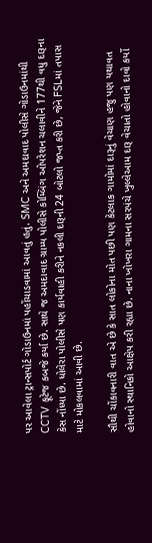પર આવેલા ટ્રાન્સપોર્ટ ગોડાઉનમાં પહોંચાડવામાં આવતું હતું. SMC અને અમદાવાદ પોલીસે ગોડાઉનમાંથી CCTV ફૂટેજ કબજે કર્યા છે. સાથે જ અમદાવાદ ગ્રામ્ય પોલીસે કોમ્બિંગ ઓપરેશન ચલાવીને 177થી વધુ દારૂના કેસ નોંધ્યા છે. ધોલેરા પોલીસે પણ કાર્યવાહી કરીને નકલી દારૂની 24 બોટલો જપ્ત કરી છે, જેને FSLમાં તપાસ માટે મોકલવામાં આવી છે.

સૌથી ચોંકાવનારી વાત એ છે કે સાત લોકોના મોત પછી પણ કેટલાક ગામોમાં દારૂનું વેચાણ હજુ પણ યથાવત હોવાનો સ્થાનિકો આક્ષેપ કરી રહ્યા છે. નાના ખોખરા ગામના સરપંચે ખુલ્લેઆમ દારૂ વેચાતો હોવાનો દાવો કર્યો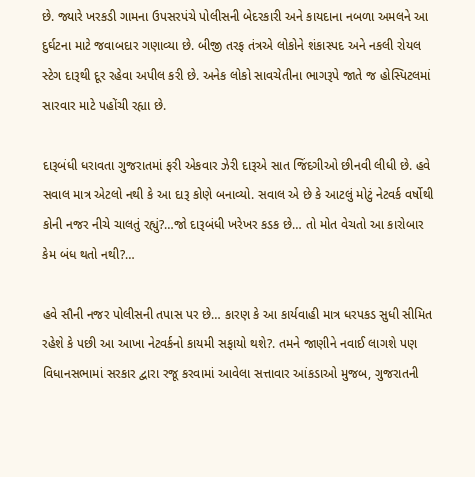છે. જ્યારે ખરકડી ગામના ઉપસરપંચે પોલીસની બેદરકારી અને કાયદાના નબળા અમલને આ દુર્ઘટના માટે જવાબદાર ગણાવ્યા છે. બીજી તરફ તંત્રએ લોકોને શંકાસ્પદ અને નકલી રોયલ સ્ટેગ દારૂથી દૂર રહેવા અપીલ કરી છે. અનેક લોકો સાવચેતીના ભાગરૂપે જાતે જ હોસ્પિટલમાં સારવાર માટે પહોંચી રહ્યા છે.

દારૂબંધી ધરાવતા ગુજરાતમાં ફરી એકવાર ઝેરી દારૂએ સાત જિંદગીઓ છીનવી લીધી છે. હવે સવાલ માત્ર એટલો નથી કે આ દારૂ કોણે બનાવ્યો. સવાલ એ છે કે આટલું મોટું નેટવર્ક વર્ષોથી કોની નજર નીચે ચાલતું રહ્યું?…જો દારૂબંધી ખરેખર કડક છે… તો મોત વેચતો આ કારોબાર કેમ બંધ થતો નથી?…

હવે સૌની નજર પોલીસની તપાસ પર છે… કારણ કે આ કાર્યવાહી માત્ર ધરપકડ સુધી સીમિત રહેશે કે પછી આ આખા નેટવર્કનો કાયમી સફાયો થશે?. તમને જાણીને નવાઈ લાગશે પણ વિધાનસભામાં સરકાર દ્વારા રજૂ કરવામાં આવેલા સત્તાવાર આંકડાઓ મુજબ, ગુજરાતની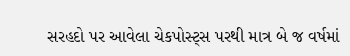સરહદો પર આવેલા ચેકપોસ્ટ્સ પરથી માત્ર બે જ વર્ષમાં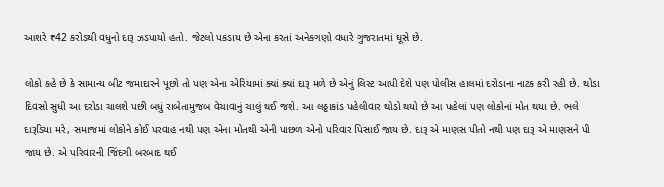આશરે ₹42 કરોડથી વધુનો દારૂ ઝડપાયો હતો. જેટલો પકડાય છે એના કરતાં અનેકગણો વધારે ગુજરાતમાં ઘૂસે છે.

લોકો કહે છે કે સામાન્ય બીટ જમાદારને પૂછો તો પણ એના એરિયામાં ક્યાં ક્યાં દારૂ મળે છે એનું લિસ્ટ આપી દેશે પણ પોલીસ હાલમાં દરોડાના નાટક કરી રહી છે. થોડા દિવસો સુધી આ દરોડા ચાલશે પછી બધું રાબેતામુજબ વેચાવાનું ચાલું થઈ જશે. આ લઠ્ઠાકાંડ પહેલીવાર થોડો થયો છે આ પહેલાં પણ લોકોનાં મોત થયા છે. ભલે દારૂડિયા મરે, સમાજમાં લોકોને કોઈ પરવાહ નથી પણ એના મોતથી એની પાછળ એનો પરિવાર પિસાઈ જાય છે. દારૂ એ માણસ પીતો નથી પણ દારૂ એ માણસને પી જાય છે. એ પરિવારની જિંદગી બરબાદ થઈ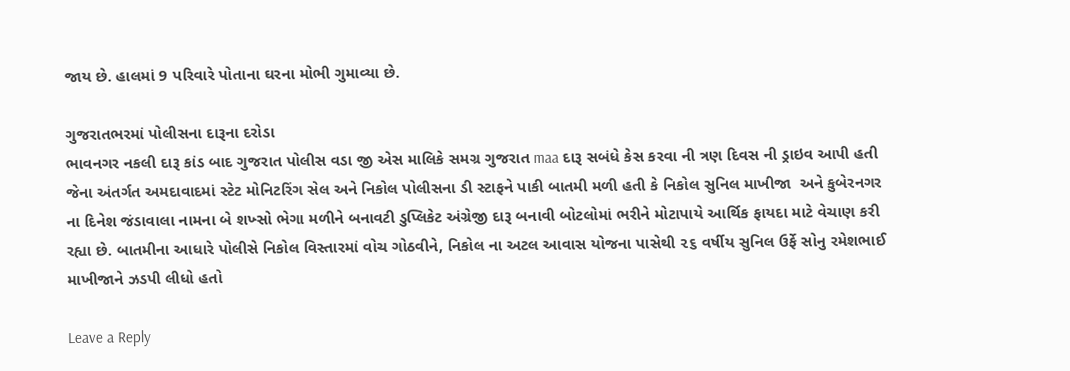જાય છે. હાલમાં 9 પરિવારે પોતાના ઘરના મોભી ગુમાવ્યા છે.

ગુજરાતભરમાં પોલીસના દારૂના દરોડા
ભાવનગર નકલી દારૂ કાંડ બાદ ગુજરાત પોલીસ વડા જી એસ માલિકે સમગ્ર ગુજરાત maa દારૂ સબંધે કેસ કરવા ની ત્રણ દિવસ ની ડ્રાઇવ આપી હતી જેના અંતર્ગત અમદાવાદમાં સ્ટેટ મોનિટરિંગ સેલ અને નિકોલ પોલીસના ડી સ્ટાફને પાકી બાતમી મળી હતી કે નિકોલ સુનિલ માખીજા  અને કુબેરનગર ના દિનેશ જંડાવાલા નામના બે શખ્સો ભેગા મળીને બનાવટી ડુપ્લિકેટ અંગ્રેજી દારૂ બનાવી બોટલોમાં ભરીને મોટાપાયે આર્થિક ફાયદા માટે વેચાણ કરી રહ્યા છે. બાતમીના આધારે પોલીસે નિકોલ વિસ્તારમાં વોચ ગોઠવીને, નિકોલ ના અટલ આવાસ યોજના પાસેથી ૨૬ વર્ષીય સુનિલ ઉર્ફે સોનુ રમેશભાઈ માખીજાને ઝડપી લીધો હતો

Leave a Reply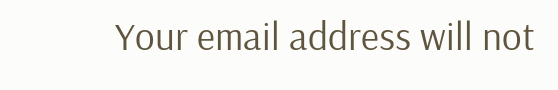Your email address will not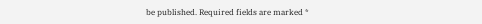be published. Required fields are marked *